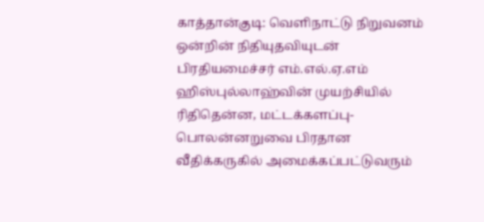காத்தான்குடி: வெளிநாட்டு நிறுவனம் ஒன்றின் நிதியுதவியுடன் பிரதியமைச்சர் எம்.எல்.ஏ.எம் ஹிஸ்புல்லாஹ்வின் முயற்சியில் ரிதிதென்ன, மட்டக்களப்பு-பொலன்னறுவை பிரதான வீதிக்கருகில் அமைக்கப்பட்டுவரும்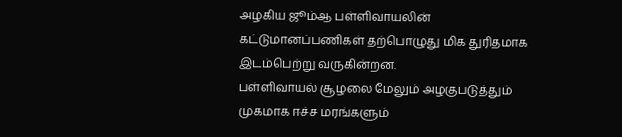அழகிய ஜூம்ஆ பள்ளிவாயலின் கட்டுமானப்பணிகள் தற்பொழுது மிக துரிதமாக இடம்பெற்று வருகின்றன.
பள்ளிவாயல் சூழலை மேலும் அழகுபடுத்தும் முகமாக ஈச்ச மரங்களும்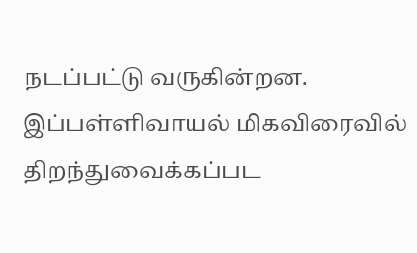நடப்பட்டு வருகின்றன. இப்பள்ளிவாயல் மிகவிரைவில் திறந்துவைக்கப்பட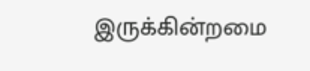இருக்கின்றமை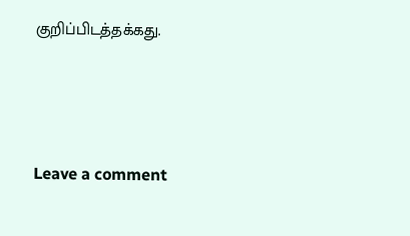குறிப்பிடத்தக்கது.




Leave a comment